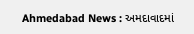Ahmedabad News : અમદાવાદમાં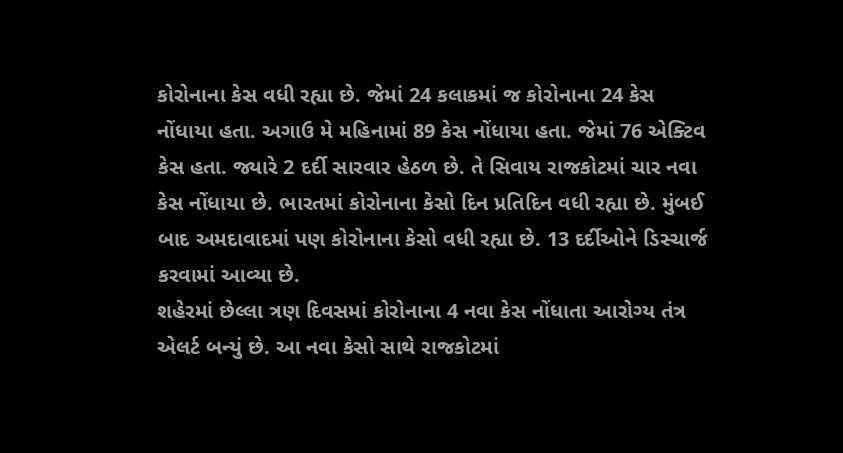કોરોનાના કેસ વધી રહ્યા છે. જેમાં 24 કલાકમાં જ કોરોનાના 24 કેસ નોંધાયા હતા. અગાઉ મે મહિનામાં 89 કેસ નોંધાયા હતા. જેમાં 76 એક્ટિવ કેસ હતા. જ્યારે 2 દર્દી સારવાર હેઠળ છે. તે સિવાય રાજકોટમાં ચાર નવા કેસ નોંધાયા છે. ભારતમાં કોરોનાના કેસો દિન પ્રતિદિન વધી રહ્યા છે. મુંબઈ બાદ અમદાવાદમાં પણ કોરોનાના કેસો વધી રહ્યા છે. 13 દર્દીઓને ડિસ્ચાર્જ કરવામાં આવ્યા છે.
શહેરમાં છેલ્લા ત્રણ દિવસમાં કોરોનાના 4 નવા કેસ નોંધાતા આરોગ્ય તંત્ર એલર્ટ બન્યું છે. આ નવા કેસો સાથે રાજકોટમાં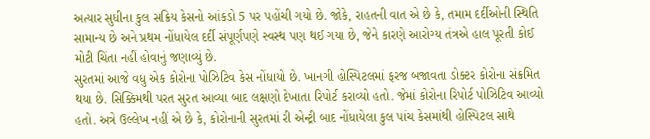અત્યાર સુધીના કુલ સક્રિય કેસનો આંકડો 5 પર પહોંચી ગયો છે. જોકે, રાહતની વાત એ છે કે, તમામ દર્દીઓની સ્થિતિ સામાન્ય છે અને પ્રથમ નોંધાયેલ દર્દી સંપૂર્ણપણે સ્વસ્થ પણ થઈ ગયા છે, જેને કારણે આરોગ્ય તંત્રએ હાલ પૂરતી કોઈ મોટી ચિંતા નહીં હોવાનું જણાવ્યું છે.
સુરતમાં આજે વધુ એક કોરોના પોઝિટિવ કેસ નોંધાયો છે. ખાનગી હોસ્પિટલમાં ફરજ બજાવતા ડોક્ટર કોરોના સંક્રમિત થયા છે. સિક્કિમથી પરત સુરત આવ્યા બાદ લક્ષણો દેખાતા રિપોર્ટ કરાવ્યો હતો. જેમાં કોરોના રિપોર્ટ પોઝિટિવ આવ્યો હતો. અત્રે ઉલ્લેખ નહીં એ છે કે, કોરોનાની સુરતમાં રી એન્ટ્રી બાદ નોંધાયેલા કુલ પાંચ કેસમાંથી હોસ્પિટલ સાથે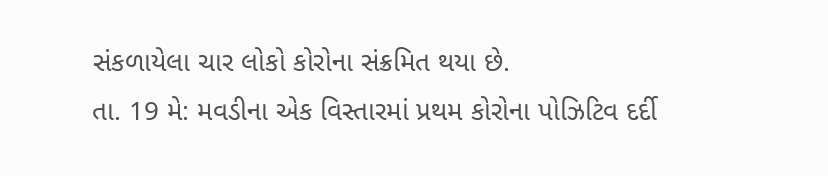સંકળાયેલા ચાર લોકો કોરોના સંક્રમિત થયા છે.
તા. 19 મે: મવડીના એક વિસ્તારમાં પ્રથમ કોરોના પોઝિટિવ દર્દી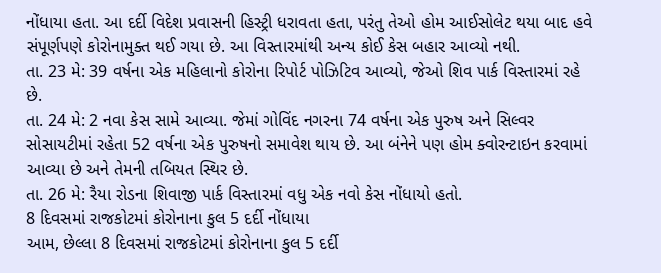નોંધાયા હતા. આ દર્દી વિદેશ પ્રવાસની હિસ્ટ્રી ધરાવતા હતા, પરંતુ તેઓ હોમ આઈસોલેટ થયા બાદ હવે સંપૂર્ણપણે કોરોનામુક્ત થઈ ગયા છે. આ વિસ્તારમાંથી અન્ય કોઈ કેસ બહાર આવ્યો નથી.
તા. 23 મે: 39 વર્ષના એક મહિલાનો કોરોના રિપોર્ટ પોઝિટિવ આવ્યો, જેઓ શિવ પાર્ક વિસ્તારમાં રહે છે.
તા. 24 મે: 2 નવા કેસ સામે આવ્યા. જેમાં ગોવિંદ નગરના 74 વર્ષના એક પુરુષ અને સિલ્વર સોસાયટીમાં રહેતા 52 વર્ષના એક પુરુષનો સમાવેશ થાય છે. આ બંનેને પણ હોમ ક્વોરન્ટાઇન કરવામાં આવ્યા છે અને તેમની તબિયત સ્થિર છે.
તા. 26 મે: રૈયા રોડના શિવાજી પાર્ક વિસ્તારમાં વધુ એક નવો કેસ નોંધાયો હતો.
8 દિવસમાં રાજકોટમાં કોરોનાના કુલ 5 દર્દી નોંધાયા
આમ, છેલ્લા 8 દિવસમાં રાજકોટમાં કોરોનાના કુલ 5 દર્દી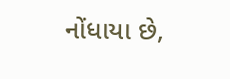નોંધાયા છે,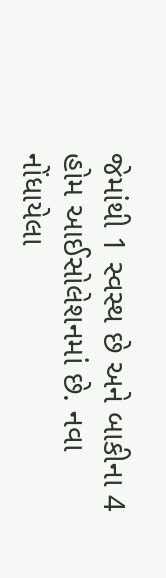જેમાંથી 1 સ્વસ્થ છે અને બાકીના 4 હોમ આઈસોલેશનમાં છે. નવા નોંધાયેલા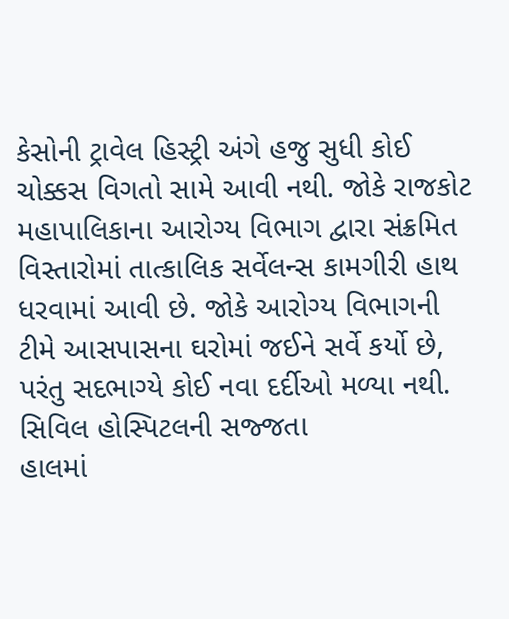કેસોની ટ્રાવેલ હિસ્ટ્રી અંગે હજુ સુધી કોઈ ચોક્કસ વિગતો સામે આવી નથી. જોકે રાજકોટ મહાપાલિકાના આરોગ્ય વિભાગ દ્વારા સંક્રમિત વિસ્તારોમાં તાત્કાલિક સર્વેલન્સ કામગીરી હાથ ધરવામાં આવી છે. જોકે આરોગ્ય વિભાગની ટીમે આસપાસના ઘરોમાં જઈને સર્વે કર્યો છે, પરંતુ સદભાગ્યે કોઈ નવા દર્દીઓ મળ્યા નથી.
સિવિલ હોસ્પિટલની સજ્જતા
હાલમાં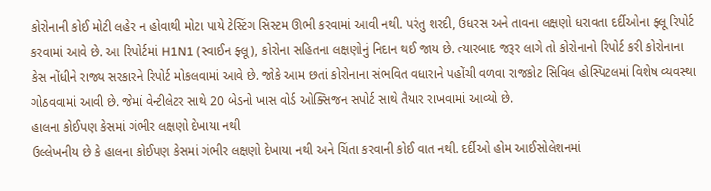કોરોનાની કોઈ મોટી લહેર ન હોવાથી મોટા પાયે ટેસ્ટિંગ સિસ્ટમ ઊભી કરવામાં આવી નથી. પરંતુ શરદી, ઉધરસ અને તાવના લક્ષણો ધરાવતા દર્દીઓના ફ્લૂ રિપોર્ટ કરવામાં આવે છે. આ રિપોર્ટમાં H1N1 (સ્વાઈન ફ્લૂ), કોરોના સહિતના લક્ષણોનું નિદાન થઈ જાય છે. ત્યારબાદ જરૂર લાગે તો કોરોનાનો રિપોર્ટ કરી કોરોનાના કેસ નોંધીને રાજ્ય સરકારને રિપોર્ટ મોકલવામાં આવે છે. જોકે આમ છતાં કોરોનાના સંભવિત વધારાને પહોંચી વળવા રાજકોટ સિવિલ હોસ્પિટલમાં વિશેષ વ્યવસ્થા ગોઠવવામાં આવી છે. જેમાં વેન્ટીલેટર સાથે 20 બેડનો ખાસ વોર્ડ ઓક્સિજન સપોર્ટ સાથે તૈયાર રાખવામાં આવ્યો છે.
હાલના કોઈપણ કેસમાં ગંભીર લક્ષણો દેખાયા નથી
ઉલ્લેખનીય છે કે હાલના કોઈપણ કેસમાં ગંભીર લક્ષણો દેખાયા નથી અને ચિંતા કરવાની કોઈ વાત નથી. દર્દીઓ હોમ આઈસોલેશનમાં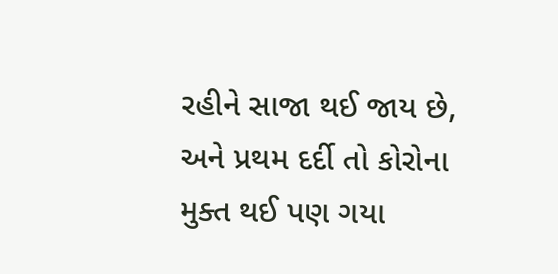રહીને સાજા થઈ જાય છે, અને પ્રથમ દર્દી તો કોરોના મુક્ત થઈ પણ ગયા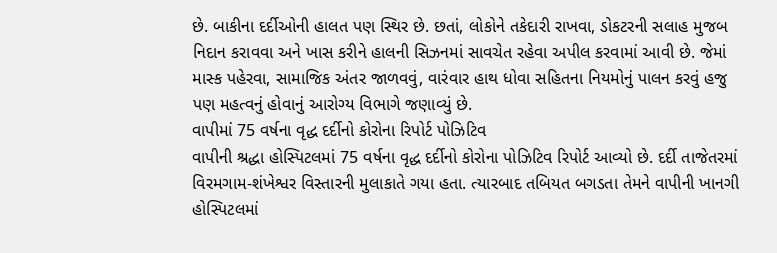છે. બાકીના દર્દીઓની હાલત પણ સ્થિર છે. છતાં, લોકોને તકેદારી રાખવા, ડોકટરની સલાહ મુજબ નિદાન કરાવવા અને ખાસ કરીને હાલની સિઝનમાં સાવચેત રહેવા અપીલ કરવામાં આવી છે. જેમાં માસ્ક પહેરવા, સામાજિક અંતર જાળવવું, વારંવાર હાથ ધોવા સહિતના નિયમોનું પાલન કરવું હજુ પણ મહત્વનું હોવાનું આરોગ્ય વિભાગે જણાવ્યું છે.
વાપીમાં 75 વર્ષના વૃદ્ધ દર્દીનો કોરોના રિપોર્ટ પોઝિટિવ
વાપીની શ્રદ્ધા હોસ્પિટલમાં 75 વર્ષના વૃદ્ધ દર્દીનો કોરોના પોઝિટિવ રિપોર્ટ આવ્યો છે. દર્દી તાજેતરમાં વિરમગામ-શંખેશ્વર વિસ્તારની મુલાકાતે ગયા હતા. ત્યારબાદ તબિયત બગડતા તેમને વાપીની ખાનગી હોસ્પિટલમાં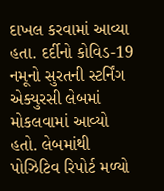દાખલ કરવામાં આવ્યા હતા. દર્દીનો કોવિડ-19 નમૂનો સુરતની સ્ટર્નિંગ એક્યુરસી લેબમાં મોકલવામાં આવ્યો હતો. લેબમાંથી પોઝિટિવ રિપોર્ટ મળ્યો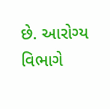છે. આરોગ્ય વિભાગે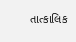તાત્કાલિક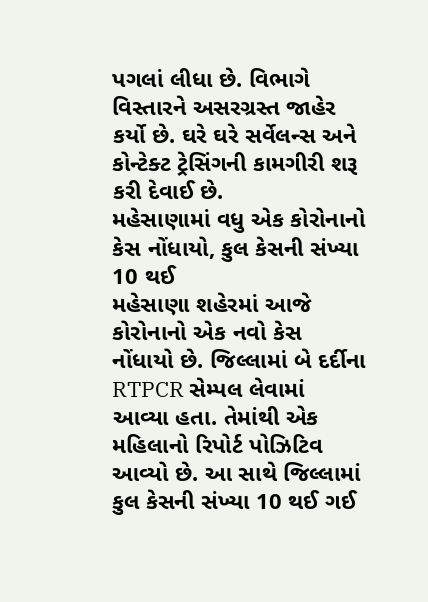પગલાં લીધા છે. વિભાગે વિસ્તારને અસરગ્રસ્ત જાહેર કર્યો છે. ઘરે ઘરે સર્વેલન્સ અને કોન્ટેક્ટ ટ્રેસિંગની કામગીરી શરૂ કરી દેવાઈ છે.
મહેસાણામાં વધુ એક કોરોનાનો કેસ નોંધાયો, કુલ કેસની સંખ્યા 10 થઈ
મહેસાણા શહેરમાં આજે કોરોનાનો એક નવો કેસ નોંધાયો છે. જિલ્લામાં બે દર્દીના RTPCR સેમ્પલ લેવામાં આવ્યા હતા. તેમાંથી એક મહિલાનો રિપોર્ટ પોઝિટિવ આવ્યો છે. આ સાથે જિલ્લામાં કુલ કેસની સંખ્યા 10 થઈ ગઈ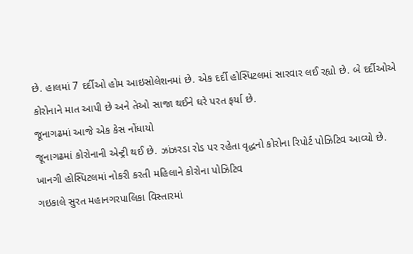છે. હાલમાં 7 દર્દીઓ હોમ આઇસોલેશનમાં છે. એક દર્દી હોસ્પિટલમાં સારવાર લઈ રહ્યો છે. બે દર્દીઓએ કોરોનાને માત આપી છે અને તેઓ સાજા થઈને ઘરે પરત ફર્યા છે.
જૂનાગઢમાં આજે એક કેસ નોંધાયો
જૂનાગઢમાં કોરોનાની એન્ટ્રી થઈ છે. ઝાંઝરડા રોડ પર રહેતા વૃદ્ધનો કોરોના રિપોર્ટ પોઝિટિવ આવ્યો છે.
ખાનગી હોસ્પિટલમાં નોકરી કરતી મહિલાને કોરોના પોઝિટિવ
ગઇકાલે સુરત મહાનગરપાલિકા વિસ્તારમાં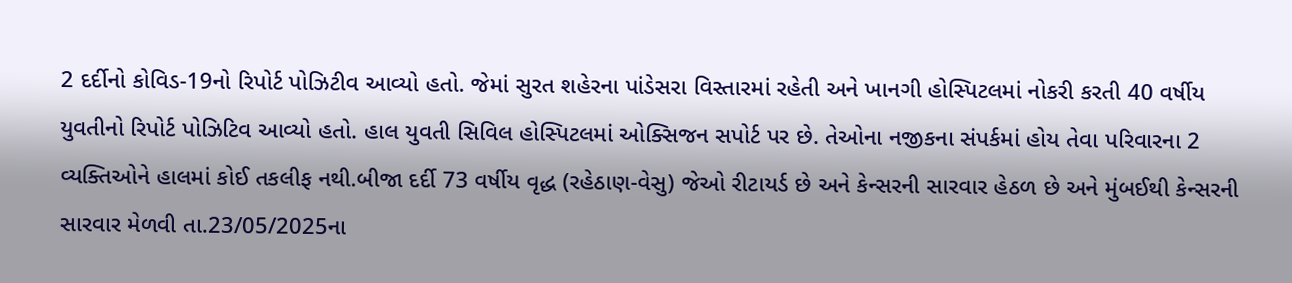2 દર્દીનો કોવિડ-19નો રિપોર્ટ પોઝિટીવ આવ્યો હતો. જેમાં સુરત શહેરના પાંડેસરા વિસ્તારમાં રહેતી અને ખાનગી હોસ્પિટલમાં નોકરી કરતી 40 વર્ષીય યુવતીનો રિપોર્ટ પોઝિટિવ આવ્યો હતો. હાલ યુવતી સિવિલ હોસ્પિટલમાં ઓક્સિજન સપોર્ટ પર છે. તેઓના નજીકના સંપર્કમાં હોય તેવા પરિવારના 2 વ્યક્તિઓને હાલમાં કોઈ તકલીફ નથી.બીજા દર્દી 73 વર્ષીય વૃદ્ધ (રહેઠાણ-વેસુ) જેઓ રીટાયર્ડ છે અને કેન્સરની સારવાર હેઠળ છે અને મુંબઈથી કેન્સરની સારવાર મેળવી તા.23/05/2025ના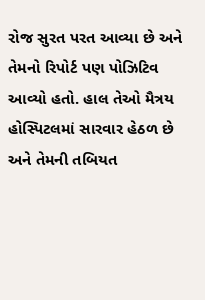રોજ સુરત પરત આવ્યા છે અને તેમનો રિપોર્ટ પણ પોઝિટિવ આવ્યો હતો. હાલ તેઓ મૈત્રય હોસ્પિટલમાં સારવાર હેઠળ છે અને તેમની તબિયત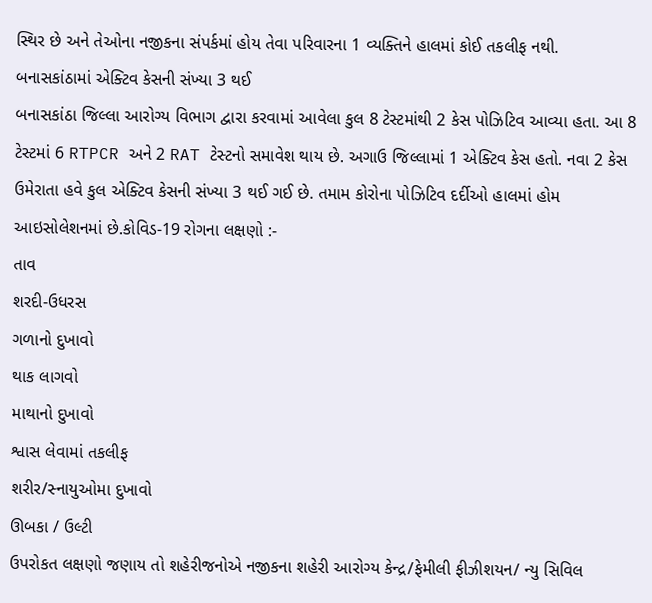સ્થિર છે અને તેઓના નજીકના સંપર્કમાં હોય તેવા પરિવારના 1 વ્યક્તિને હાલમાં કોઈ તકલીફ નથી.
બનાસકાંઠામાં એક્ટિવ કેસની સંખ્યા 3 થઈ
બનાસકાંઠા જિલ્લા આરોગ્ય વિભાગ દ્વારા કરવામાં આવેલા કુલ 8 ટેસ્ટમાંથી 2 કેસ પોઝિટિવ આવ્યા હતા. આ 8 ટેસ્ટમાં 6 RTPCR અને 2 RAT ટેસ્ટનો સમાવેશ થાય છે. અગાઉ જિલ્લામાં 1 એક્ટિવ કેસ હતો. નવા 2 કેસ ઉમેરાતા હવે કુલ એક્ટિવ કેસની સંખ્યા 3 થઈ ગઈ છે. તમામ કોરોના પોઝિટિવ દર્દીઓ હાલમાં હોમ આઇસોલેશનમાં છે.કોવિડ-19 રોગના લક્ષણો :-
તાવ
શરદી-ઉધરસ
ગળાનો દુખાવો
થાક લાગવો
માથાનો દુખાવો
શ્વાસ લેવામાં તકલીફ
શરીર/સ્નાયુઓમા દુખાવો
ઊબકા / ઉલ્ટી
ઉપરોકત લક્ષણો જણાય તો શહેરીજનોએ નજીકના શહેરી આરોગ્ય કેન્દ્ર/ફેમીલી ફીઝીશયન/ ન્યુ સિવિલ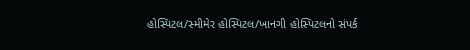હોસ્પિટલ/સ્મીમેર હોસ્પિટલ/ખાનગી હોસ્પિટલનો સંપર્ક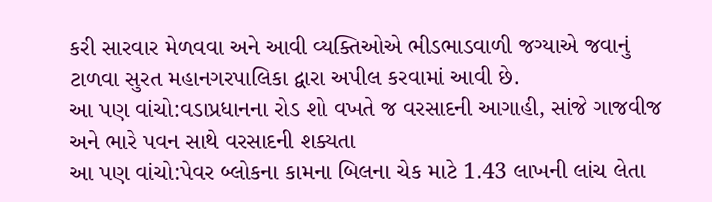કરી સારવાર મેળવવા અને આવી વ્યક્તિઓએ ભીડભાડવાળી જગ્યાએ જવાનું ટાળવા સુરત મહાનગરપાલિકા દ્વારા અપીલ કરવામાં આવી છે.
આ પણ વાંચો:વડાપ્રધાનના રોડ શો વખતે જ વરસાદની આગાહી, સાંજે ગાજવીજ અને ભારે પવન સાથે વરસાદની શક્યતા
આ પણ વાંચો:પેવર બ્લોકના કામના બિલના ચેક માટે 1.43 લાખની લાંચ લેતા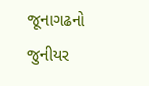જૂનાગઢનો જુનીયર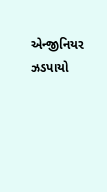એન્જીનિયર ઝડપાયો